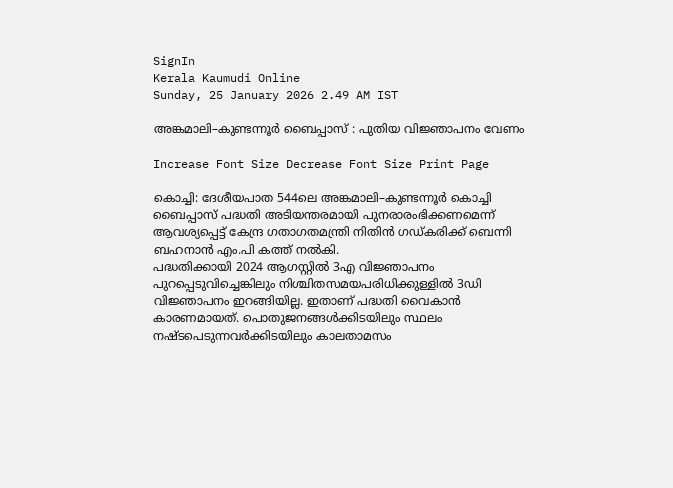SignIn
Kerala Kaumudi Online
Sunday, 25 January 2026 2.49 AM IST

അങ്കമാലി–കുണ്ടന്നൂർ ബൈപ്പാസ് : പുതിയ വിജ്ഞാപനം വേണം

Increase Font Size Decrease Font Size Print Page

കൊച്ചി: ദേശീയപാത 544ലെ അങ്കമാലി–കുണ്ടന്നൂർ കൊച്ചി ബൈപ്പാസ് പദ്ധതി അടിയന്തരമായി പുനരാരംഭിക്കണമെന്ന് ആവശ്യപ്പെട്ട് കേന്ദ്ര ഗതാഗതമന്ത്രി നിതിൻ ഗഡ്കരിക്ക് ബെന്നി ബഹനാൻ എം.പി കത്ത് നൽകി.
പദ്ധതിക്കായി 2024 ആഗസ്റ്റിൽ 3എ വിജ്ഞാപനം പുറപ്പെടുവിച്ചെങ്കിലും നിശ്ചിതസമയപരിധിക്കുള്ളിൽ 3ഡി വിജ്ഞാപനം ഇറങ്ങിയില്ല. ഇതാണ് പദ്ധതി വൈകാൻ കാരണമായത്. പൊതുജനങ്ങൾക്കിടയിലും സ്ഥലം നഷ്ടപെടുന്നവർക്കിടയിലും കാലതാമസം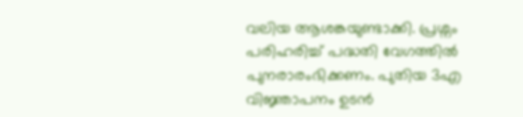വലിയ ആശങ്കയുണ്ടാക്കി. പ്രശ്നം പരിഹരിച്ച് പദ്ധതി വേഗത്തിൽ പുനരാരംഭിക്കണം. പുതിയ 3എ വിജ്ഞാപനം ഉടൻ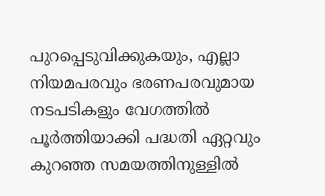പുറപ്പെടുവിക്കുകയും, എല്ലാ നിയമപരവും ഭരണപരവുമായ നടപടികളും വേഗത്തിൽ പൂർത്തിയാക്കി പദ്ധതി ഏറ്റവും കുറഞ്ഞ സമയത്തിനുള്ളിൽ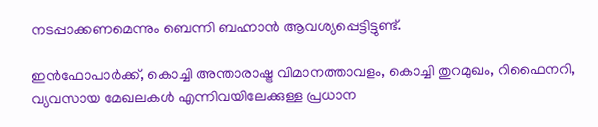നടപ്പാക്കണമെന്നും ബെന്നി ബഹ്നാൻ ആവശ്യപ്പെട്ടിട്ടുണ്ട്.

ഇൻഫോപാർക്ക്, കൊച്ചി അന്താരാഷ്ട്ര വിമാനത്താവളം, കൊച്ചി തുറമുഖം, റിഫൈനറി, വ്യവസായ മേഖലകൾ എന്നിവയിലേക്കുള്ള പ്രധാന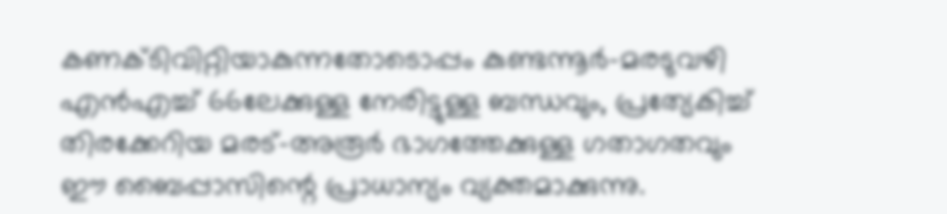കണക്ടിവിറ്റിയാകുന്നതോടൊപ്പം കുണ്ടന്നൂർ–മരടുവഴി എൻഎച്ച് 66ലേക്കുള്ള നേരിട്ടുള്ള ബന്ധവും, പ്രത്യേകിച്ച് തിരക്കേറിയ മരട്–അരൂർ ഭാഗത്തേക്കുള്ള ഗതാഗതവും ഈ ബൈപ്പാസിന്റെ പ്രാധാന്യം വ്യക്തമാക്കുന്നു.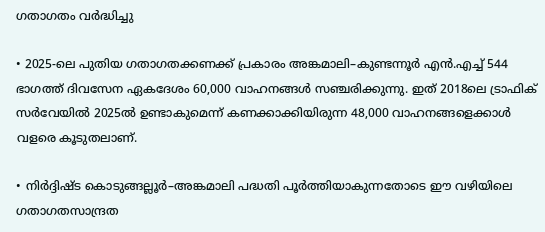ഗതാഗതം വർദ്ധിച്ചു

• 2025-ലെ പുതിയ ഗതാഗതക്കണക്ക് പ്രകാരം അങ്കമാലി–കുണ്ടന്നൂർ എൻ.എച്ച് 544 ഭാഗത്ത് ദിവസേന ഏകദേശം 60,000 വാഹനങ്ങൾ സഞ്ചരിക്കുന്നു. ഇത് 2018ലെ ട്രാഫിക് സർവേയിൽ 2025ൽ ഉണ്ടാകുമെന്ന് കണക്കാക്കിയിരുന്ന 48,000 വാഹനങ്ങളെക്കാൾ വളരെ കൂടുതലാണ്.

• നിർദ്ദിഷ്ട കൊടുങ്ങല്ലൂർ–അങ്കമാലി പദ്ധതി പൂർത്തിയാകുന്നതോടെ ഈ വഴിയിലെ ഗതാഗതസാന്ദ്രത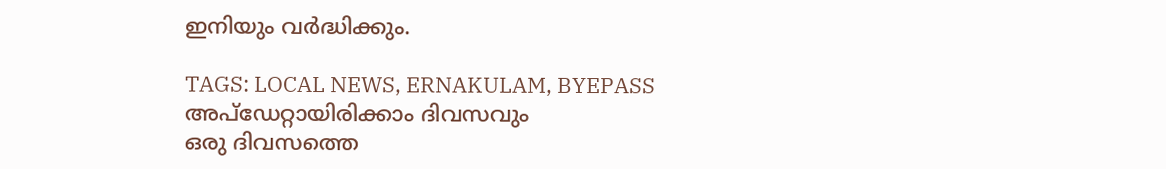ഇനിയും വർദ്ധിക്കും.

TAGS: LOCAL NEWS, ERNAKULAM, BYEPASS
അപ്ഡേറ്റായിരിക്കാം ദിവസവും
ഒരു ദിവസത്തെ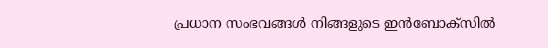പ്രധാന സംഭവങ്ങൾ നിങ്ങളുടെ ഇൻബോക്സിൽ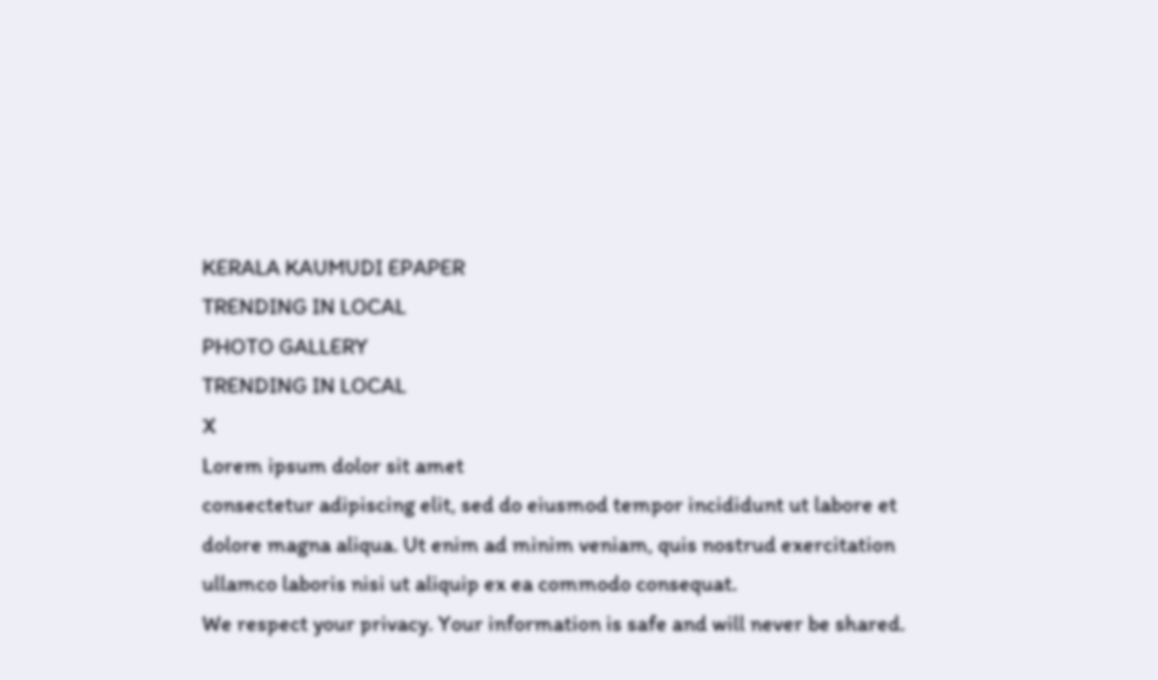KERALA KAUMUDI EPAPER
TRENDING IN LOCAL
PHOTO GALLERY
TRENDING IN LOCAL
X
Lorem ipsum dolor sit amet
consectetur adipiscing elit, sed do eiusmod tempor incididunt ut labore et dolore magna aliqua. Ut enim ad minim veniam, quis nostrud exercitation ullamco laboris nisi ut aliquip ex ea commodo consequat.
We respect your privacy. Your information is safe and will never be shared.